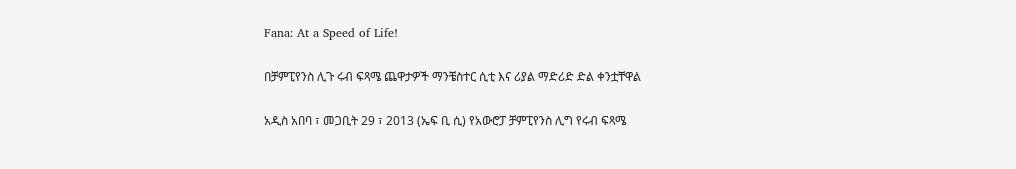Fana: At a Speed of Life!

በቻምፒየንስ ሊጉ ሩብ ፍጻሜ ጨዋታዎች ማንቼስተር ሲቲ እና ሪያል ማድሪድ ድል ቀንቷቸዋል

አዲስ አበባ ፣ መጋቢት 29 ፣ 2013 (ኤፍ ቢ ሲ) የአውሮፓ ቻምፒየንስ ሊግ የሩብ ፍጻሜ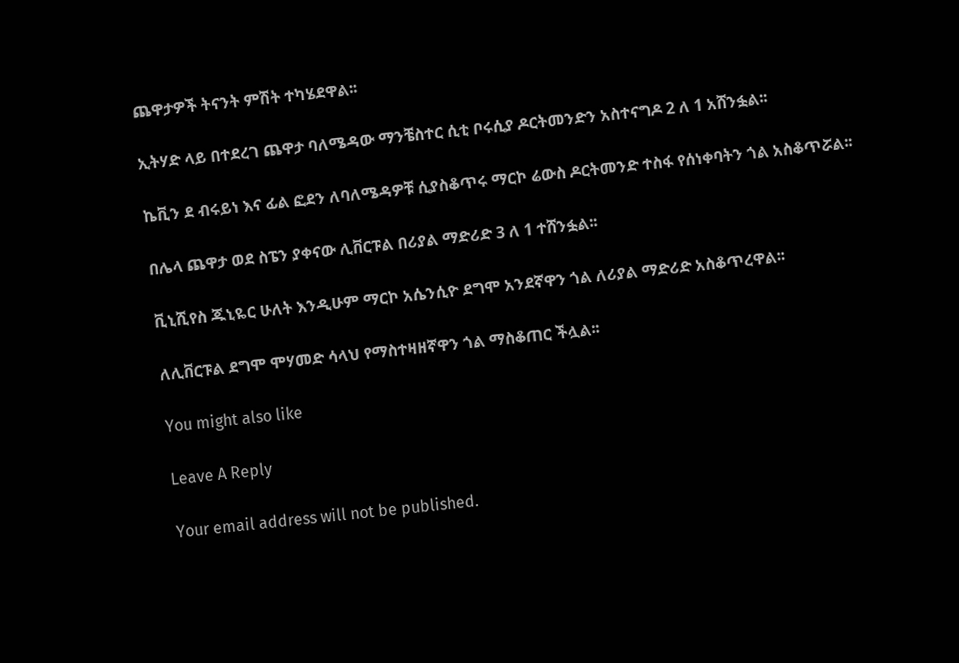ጨዋታዎች ትናንት ምሽት ተካሄደዋል፡፡

ኢትሃድ ላይ በተደረገ ጨዋታ ባለሜዳው ማንቼስተር ሲቲ ቦሩሲያ ዶርትመንድን አስተናግዶ 2 ለ 1 አሸንፏል፡፡

ኬቪን ደ ብሩይነ እና ፊል ፎደን ለባለሜዳዎቹ ሲያስቆጥሩ ማርኮ ሬውስ ዶርትመንድ ተስፋ የሰነቀባትን ጎል አስቆጥሯል፡፡

በሌላ ጨዋታ ወደ ስፔን ያቀናው ሊቨርፑል በሪያል ማድሪድ 3 ለ 1 ተሸንፏል፡፡

ቪኒሺየስ ጁኒዬር ሁለት እንዲሁም ማርኮ አሴንሲዮ ደግሞ አንደኛዋን ጎል ለሪያል ማድሪድ አስቆጥረዋል፡፡

ለሊቨርፑል ደግሞ ሞሃመድ ሳላህ የማስተዛዘኛዋን ጎል ማስቆጠር ችሏል፡፡

You might also like

Leave A Reply

Your email address will not be published.